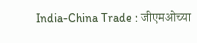India-China Trade : जीएमओच्या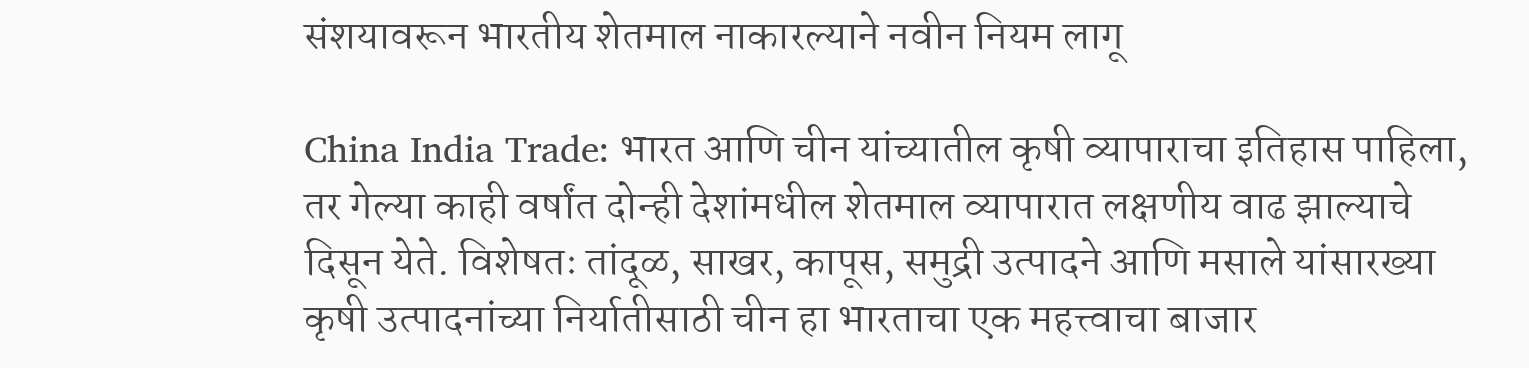संशयावरून भारतीय शेतमाल नाकारल्याने नवीन नियम लागू

China India Trade: भारत आणि चीन यांच्यातील कृषी व्यापाराचा इतिहास पाहिला, तर गेल्या काही वर्षांत दोन्ही देशांमधील शेतमाल व्यापारात लक्षणीय वाढ झाल्याचे दिसून येते. विशेषतः तांदूळ, साखर, कापूस, समुद्री उत्पादने आणि मसाले यांसारख्या कृषी उत्पादनांच्या निर्यातीसाठी चीन हा भारताचा एक महत्त्वाचा बाजार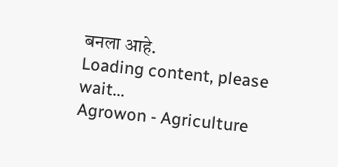बनला आहे.
Loading content, please wait...
Agrowon - Agriculture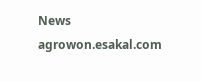News
agrowon.esakal.com